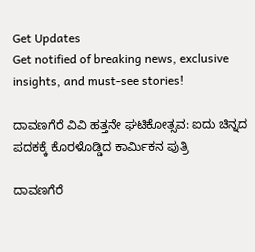Get Updates
Get notified of breaking news, exclusive insights, and must-see stories!

ದಾವಣಗೆರೆ ವಿವಿ ಹತ್ತನೇ ಘಟಿಕೋತ್ಸವ: ಐದು ಚಿನ್ನದ ಪದಕಕ್ಕೆ ಕೊರಳೊಡ್ಡಿದ ಕಾರ್ಮಿಕನ ಪುತ್ರಿ

ದಾವಣಗೆರೆ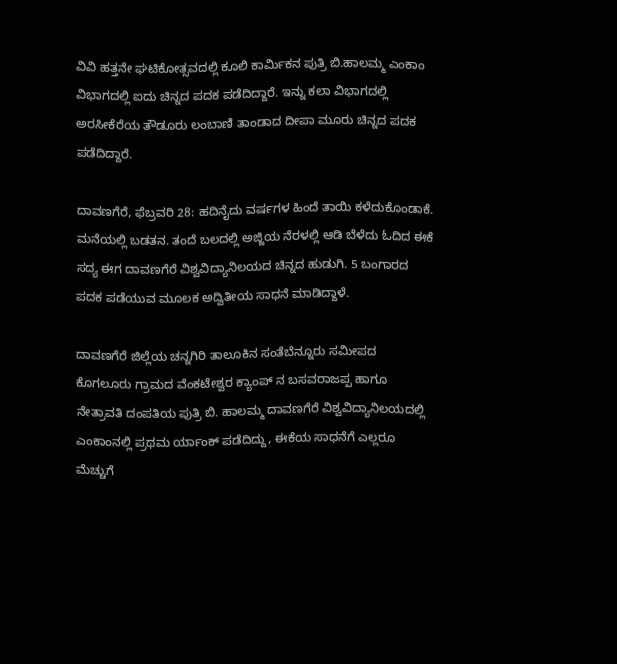ವಿವಿ ಹತ್ತನೇ ಘಟಿಕೋತ್ಸವದಲ್ಲಿ ಕೂಲಿ ಕಾರ್ಮಿಕನ ಪುತ್ರಿ ಬಿ.ಹಾಲಮ್ಮ ಎಂಕಾಂ ವಿಭಾಗದಲ್ಲಿ ಐದು ಚಿನ್ನದ ಪದಕ ಪಡೆದಿದ್ದಾರೆ. ಇನ್ನು ಕಲಾ ವಿಭಾಗದಲ್ಲಿ ಅರಸೀಕೆರೆಯ ತೌಡೂರು ಲಂಬಾಣಿ ತಾಂಡಾದ ದೀಪಾ ಮೂರು ಚಿನ್ನದ ಪದಕ ಪಡೆದಿದ್ದಾರೆ.

ದಾವಣಗೆರೆ, ಫೆಬ್ರವರಿ 28: ಹದಿನೈದು ವರ್ಷಗಳ ಹಿಂದೆ ತಾಯಿ ಕಳೆದುಕೊಂಡಾಕೆ. ಮನೆಯಲ್ಲಿ ಬಡತನ. ತಂದೆ ಬಲದಲ್ಲಿ ಅಜ್ಜಿಯ ನೆರಳಲ್ಲಿ ಆಡಿ ಬೆಳೆದು ಓದಿದ ಈಕೆ ಸದ್ಯ ಈಗ ದಾವಣಗೆರೆ ವಿಶ್ವವಿದ್ಯಾನಿಲಯದ ಚಿನ್ನದ ಹುಡುಗಿ‌. 5 ಬಂಗಾರದ ಪದಕ ಪಡೆಯುವ ಮೂಲಕ ಅದ್ವಿತೀಯ ಸಾಧನೆ ಮಾಡಿದ್ದಾಳೆ‌.

ದಾವಣಗೆರೆ ಜಿಲ್ಲೆಯ ಚನ್ನಗಿರಿ ತಾಲೂಕಿನ ಸಂತೆಬೆನ್ನೂರು ಸಮೀಪದ ಕೊಗಲೂರು ಗ್ರಾಮದ ವೆಂಕಟೇಶ್ವರ ಕ್ಯಾಂಪ್ ನ ಬಸವರಾಜಪ್ಪ ಹಾಗೂ ನೇತ್ರಾವತಿ ದಂಪತಿಯ ಪುತ್ರಿ ಬಿ. ಹಾಲಮ್ಮ ದಾವಣಗೆರೆ ವಿಶ್ವವಿದ್ಯಾನಿಲಯದಲ್ಲಿ ಎಂಕಾಂನಲ್ಲಿ ಪ್ರಥಮ ರ್ಯಾಂಕ್ ಪಡೆದಿದ್ದು, ಈಕೆಯ ಸಾಧನೆಗೆ ಎಲ್ಲರೂ ಮೆಚ್ಚುಗೆ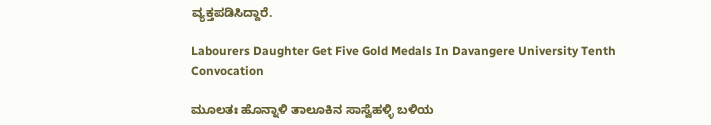ವ್ಯಕ್ತಪಡಿಸಿದ್ದಾರೆ.

Labourers Daughter Get Five Gold Medals In Davangere University Tenth Convocation

ಮೂಲತಃ ಹೊನ್ನಾಳಿ ತಾಲೂಕಿನ ಸಾಸ್ವೆಹಳ್ಳಿ ಬಳಿಯ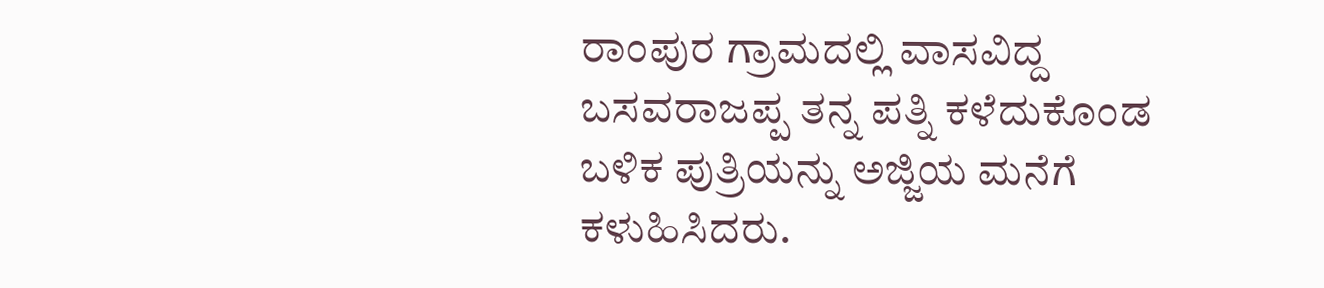ರಾಂಪುರ ಗ್ರಾಮದಲ್ಲಿ ವಾಸವಿದ್ದ ಬಸವರಾಜಪ್ಪ ತನ್ನ ಪತ್ನಿ‌ ಕಳೆದುಕೊಂಡ ಬಳಿಕ ಪುತ್ರಿಯನ್ನು ಅಜ್ಜಿಯ ಮನೆಗೆ ಕಳುಹಿಸಿದರು.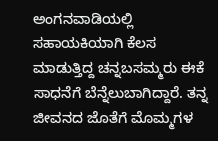ಅಂಗನವಾಡಿಯಲ್ಲಿ ಸಹಾಯಕಿಯಾಗಿ ಕೆಲಸ ಮಾಡುತ್ತಿದ್ದ ಚನ್ನಬಸಮ್ಮರು ಈಕೆ ಸಾಧನೆಗೆ ಬೆನ್ನೆಲುಬಾಗಿದ್ದಾರೆ. ತನ್ನ ಜೀವನದ ಜೊತೆಗೆ ಮೊಮ್ಮಗಳ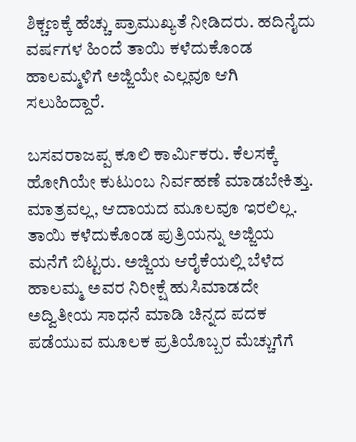ಶಿಕ್ಚಣಕ್ಕೆ ಹೆಚ್ಚು ಪ್ರಾಮುಖ್ಯತೆ ನೀಡಿದರು‌. ಹದಿನೈದು ವರ್ಷಗಳ ಹಿಂದೆ ತಾಯಿ ಕಳೆದುಕೊಂಡ ಹಾಲಮ್ಮಳಿಗೆ ಅಜ್ಜಿಯೇ ಎಲ್ಲವೂ ಆಗಿ ಸಲುಹಿದ್ದಾರೆ.

ಬಸವರಾಜಪ್ಪ ಕೂಲಿ ಕಾರ್ಮಿಕರು. ಕೆಲಸಕ್ಕೆ ಹೋಗಿಯೇ ಕುಟುಂಬ ನಿರ್ವಹಣೆ ಮಾಡಬೇಕಿತ್ತು. ಮಾತ್ರವಲ್ಲ, ಆದಾಯದ ಮೂಲವೂ ಇರಲಿಲ್ಲ. ತಾಯಿ ಕಳೆದುಕೊಂಡ ಪುತ್ರಿಯನ್ನು ಅಜ್ಜಿಯ ಮನೆಗೆ ಬಿಟ್ಟರು. ಅಜ್ಜಿಯ ಆರೈಕೆಯಲ್ಲಿ ಬೆಳೆದ ಹಾಲಮ್ಮ ಅವರ ನಿರೀಕ್ಷೆ ಹುಸಿಮಾಡದೇ ಅದ್ವಿತೀಯ ಸಾಧನೆ ಮಾಡಿ ಚಿನ್ನದ ಪದಕ ಪಡೆಯುವ ಮೂಲಕ ಪ್ರತಿಯೊಬ್ಬರ ಮೆಚ್ಚುಗೆಗೆ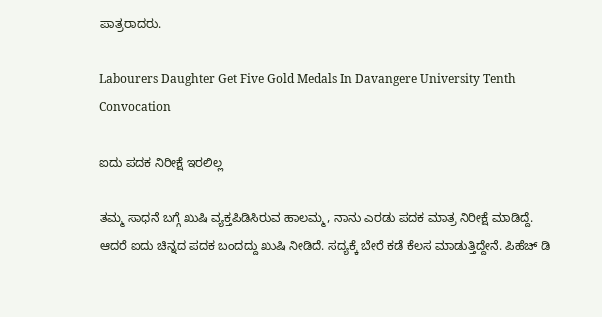ಪಾತ್ರರಾದರು.

Labourers Daughter Get Five Gold Medals In Davangere University Tenth Convocation

ಐದು ಪದಕ ನಿರೀಕ್ಷೆ ಇರಲಿಲ್ಲ

ತಮ್ಮ ಸಾಧನೆ ಬಗ್ಗೆ ಖುಷಿ ವ್ಯಕ್ತಪಿಡಿಸಿರುವ ಹಾಲಮ್ಮ, ನಾನು ಎರಡು ಪದಕ ಮಾತ್ರ ನಿರೀಕ್ಷೆ ಮಾಡಿದ್ದೆ. ಆದರೆ ಐದು ಚಿನ್ನದ ಪದಕ ಬಂದದ್ದು ಖುಷಿ ನೀಡಿದೆ. ಸದ್ಯಕ್ಕೆ ಬೇರೆ ಕಡೆ ಕೆಲಸ ಮಾಡುತ್ತಿದ್ದೇನೆ‌. ಪಿಹೆಚ್ ಡಿ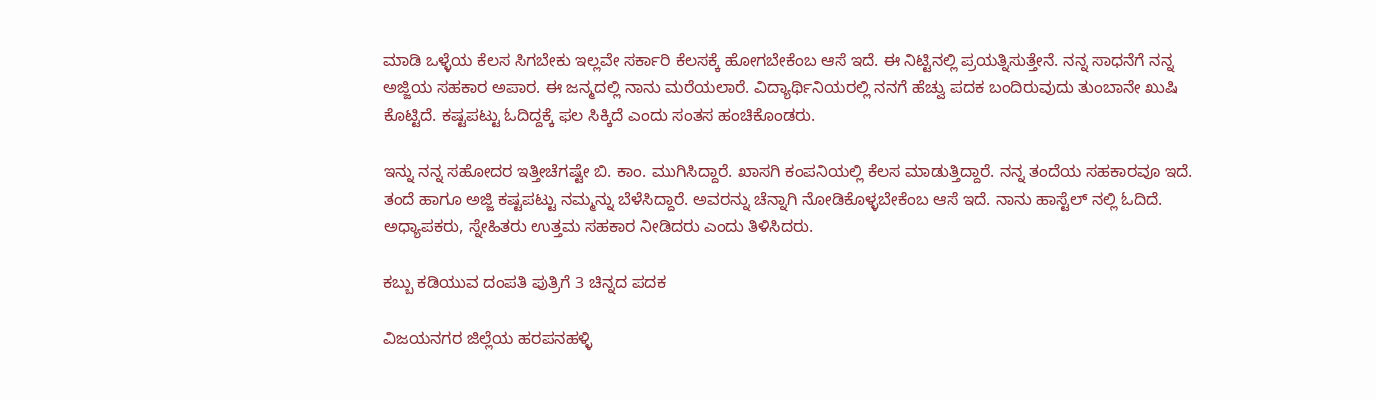ಮಾಡಿ ಒಳ್ಳೆಯ ಕೆಲಸ ಸಿಗಬೇಕು ಇಲ್ಲವೇ ಸರ್ಕಾರಿ ಕೆಲಸಕ್ಕೆ ಹೋಗಬೇಕೆಂಬ ಆಸೆ ಇದೆ‌‌. ಈ ನಿಟ್ಟಿನಲ್ಲಿ ಪ್ರಯತ್ನಿಸುತ್ತೇನೆ. ನನ್ನ ಸಾಧನೆಗೆ ನನ್ನ ಅಜ್ಜಿಯ ಸಹಕಾರ ಅಪಾರ‌. ಈ ಜನ್ಮದಲ್ಲಿ ನಾನು ಮರೆಯಲಾರೆ. ವಿದ್ಯಾರ್ಥಿನಿಯರಲ್ಲಿ‌ ನನಗೆ ಹೆಚ್ವು ಪದಕ ಬಂದಿರುವುದು ತುಂಬಾನೇ ಖುಷಿ ಕೊಟ್ಟಿದೆ. ಕಷ್ಟಪಟ್ಟು ಓದಿದ್ದಕ್ಕೆ ಫಲ ಸಿಕ್ಕಿದೆ ಎಂದು ಸಂತಸ ಹಂಚಿಕೊಂಡರು.

ಇನ್ನು ನನ್ನ ಸಹೋದರ ಇತ್ತೀಚೆಗಷ್ಟೇ ಬಿ. ಕಾಂ. ಮುಗಿಸಿದ್ದಾರೆ. ಖಾಸಗಿ ಕಂಪನಿಯಲ್ಲಿ ಕೆಲಸ ಮಾಡುತ್ತಿದ್ದಾರೆ. ನನ್ನ ತಂದೆಯ ಸಹಕಾರವೂ ಇದೆ. ತಂದೆ ಹಾಗೂ ಅಜ್ಜಿ ಕಷ್ಟಪಟ್ಟು ನಮ್ಮನ್ನು ಬೆಳೆಸಿದ್ದಾರೆ. ಅವರನ್ನು ಚೆನ್ನಾಗಿ ನೋಡಿಕೊಳ್ಳಬೇಕೆಂಬ ಆಸೆ ಇದೆ‌. ನಾನು ಹಾಸ್ಟೆಲ್ ನಲ್ಲಿ ಓದಿದೆ. ಅಧ್ಯಾಪಕರು, ಸ್ನೇಹಿತರು ಉತ್ತಮ ಸಹಕಾರ ನೀಡಿದರು ಎಂದು ತಿಳಿಸಿದರು‌.

ಕಬ್ಬು ಕಡಿಯುವ ದಂಪತಿ ಪುತ್ರಿಗೆ 3 ಚಿನ್ನದ ಪದಕ

ವಿಜಯನಗರ ಜಿಲ್ಲೆಯ ಹರಪನಹಳ್ಳಿ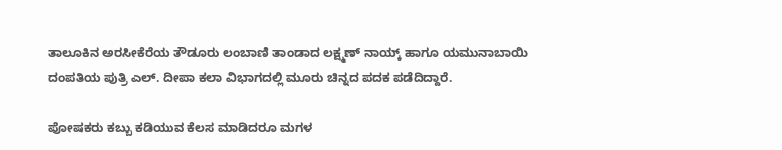ತಾಲೂಕಿನ ಅರಸೀಕೆರೆಯ ತೌಡೂರು ಲಂಬಾಣಿ ತಾಂಡಾದ ಲಕ್ಷ್ಮಣ್ ನಾಯ್ಕ್ ಹಾಗೂ ಯಮುನಾಬಾಯಿ ದಂಪತಿಯ ಪುತ್ರಿ ಎಲ್. ದೀಪಾ‌ ಕಲಾ ವಿಭಾಗದಲ್ಲಿ ಮೂರು ಚಿನ್ನದ ಪದಕ ಪಡೆದಿದ್ದಾರೆ.

ಪೋಷಕರು ಕಬ್ಬು ಕಡಿಯುವ ಕೆಲಸ ಮಾಡಿದರೂ ಮಗಳ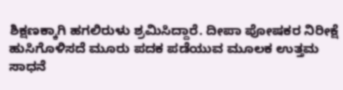ಶಿಕ್ಷಣಕ್ಕಾಗಿ ಹಗಲಿರುಳು ಶ್ರಮಿಸಿದ್ದಾರೆ. ದೀಪಾ‌ ಪೋಷಕರ ನಿರೀಕ್ಷೆ ಹುಸಿಗೊಳಿಸದೆ ಮೂರು ಪದಕ ಪಡೆಯುವ ಮೂಲಕ ಉತ್ತಮ ಸಾಧನೆ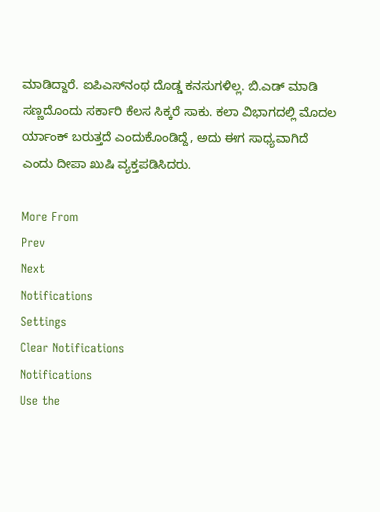ಮಾಡಿದ್ದಾರೆ. ಐಪಿಎಸ್‌ನಂಥ ದೊಡ್ಡ ಕನಸುಗಳಿಲ್ಲ. ಬಿ.ಎಡ್ ಮಾಡಿ ಸಣ್ಣದೊಂದು‌ ಸರ್ಕಾರಿ‌ ಕೆಲಸ ಸಿಕ್ಕರೆ ಸಾಕು. ಕಲಾ ವಿಭಾಗದಲ್ಲಿ ಮೊದಲ ರ್ಯಾಂಕ್ ಬರುತ್ತದೆ ಎಂದುಕೊಂಡಿದ್ದೆ, ಅದು ಈಗ ಸಾಧ್ಯವಾಗಿದೆ ಎಂದು ದೀಪಾ‌ ಖುಷಿ ವ್ಯಕ್ತಪಡಿಸಿದರು.

More From
Prev
Next
Notifications
Settings
Clear Notifications
Notifications
Use the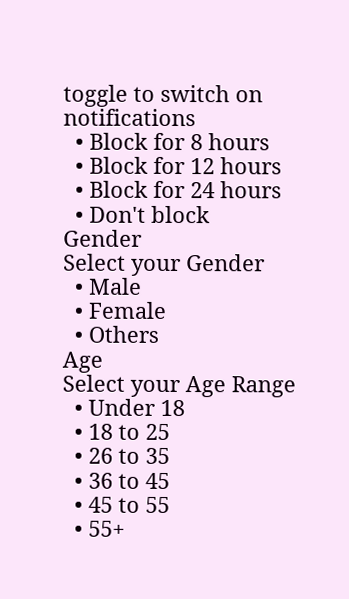toggle to switch on notifications
  • Block for 8 hours
  • Block for 12 hours
  • Block for 24 hours
  • Don't block
Gender
Select your Gender
  • Male
  • Female
  • Others
Age
Select your Age Range
  • Under 18
  • 18 to 25
  • 26 to 35
  • 36 to 45
  • 45 to 55
  • 55+